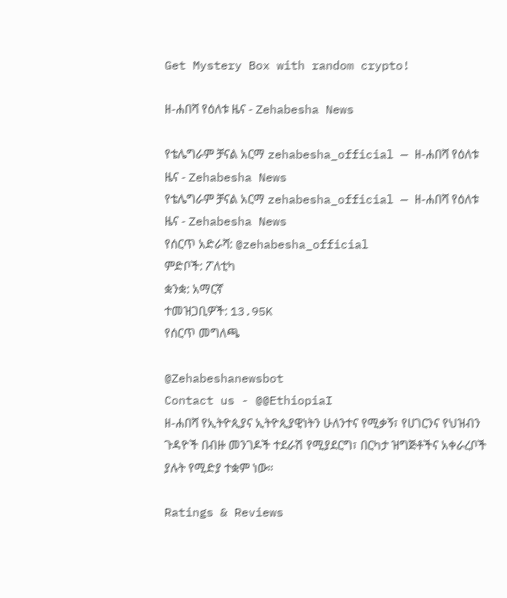Get Mystery Box with random crypto!

ዘ-ሐበሻ የዕለቱ ዜና - Zehabesha News

የቴሌግራም ቻናል አርማ zehabesha_official — ዘ-ሐበሻ የዕለቱ ዜና - Zehabesha News
የቴሌግራም ቻናል አርማ zehabesha_official — ዘ-ሐበሻ የዕለቱ ዜና - Zehabesha News
የሰርጥ አድራሻ: @zehabesha_official
ምድቦች: ፖለቲካ
ቋንቋ: አማርኛ
ተመዝጋቢዎች: 13.95K
የሰርጥ መግለጫ

@Zehabeshanewsbot
Contact us - @@EthiopiaI
ዘ-ሐበሻ የኢትዮጲያና ኢትዮጲያዊነትን ሁለንተና የሚቃኝ፣ የሀገርንና የህዝብን ጉዳዮች በብዙ መንገዶች ተደራሽ የሚያደርግ፣ በርካታ ዝግጅቶችና አቀራረቦች ያሉት የሚድያ ተቋም ነው።

Ratings & Reviews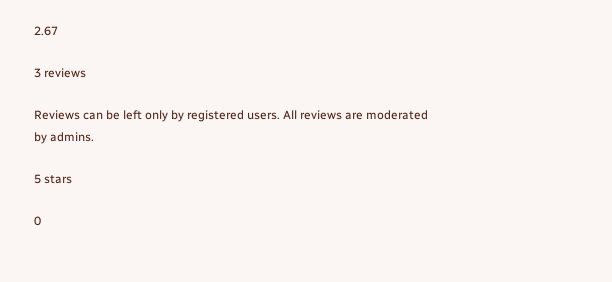2.67

3 reviews

Reviews can be left only by registered users. All reviews are moderated by admins.

5 stars

0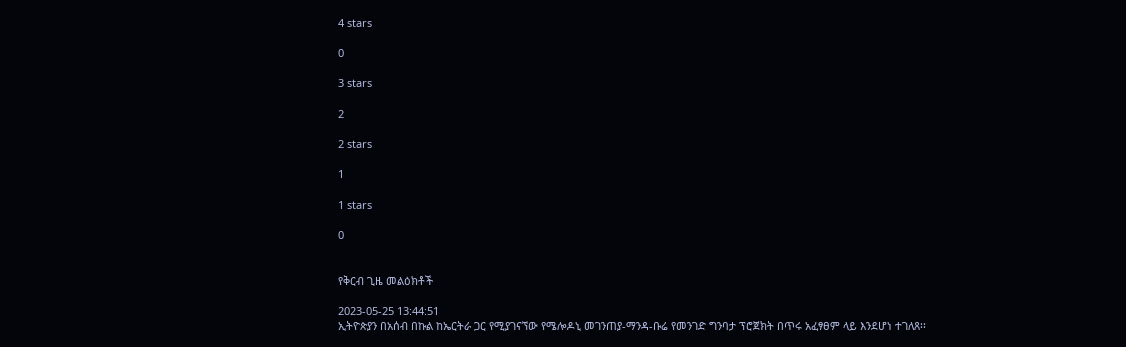4 stars

0

3 stars

2

2 stars

1

1 stars

0


የቅርብ ጊዜ መልዕክቶች

2023-05-25 13:44:51
ኢትዮጵያን በአሰብ በኩል ከኤርትራ ጋር የሚያገናኘው የሜሎዶኒ መገንጠያ-ማንዳ-ቡሬ የመንገድ ግንባታ ፕሮጀክት በጥሩ አፈፃፀም ላይ እንደሆነ ተገለጸ፡፡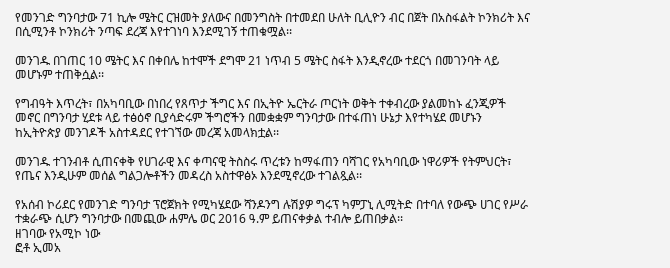የመንገድ ግንባታው 71 ኪሎ ሜትር ርዝመት ያለውና በመንግስት በተመደበ ሁለት ቢሊዮን ብር በጀት በአስፋልት ኮንክሪት እና በሲሚንቶ ኮንክሪት ንጣፍ ደረጃ እየተገነባ እንደሚገኝ ተጠቁሟል፡፡

መንገዱ በገጠር 10 ሜትር እና በቀበሌ ከተሞች ደግሞ 21 ነጥብ 5 ሜትር ስፋት እንዲኖረው ተደርጎ በመገንባት ላይ መሆኑም ተጠቅሷል፡፡

የግብዓት እጥረት፣ በአካባቢው በነበረ የጸጥታ ችግር እና በኢትዮ ኤርትራ ጦርነት ወቅት ተቀብረው ያልመከኑ ፈንጂዎች መኖር በግንባታ ሂደቱ ላይ ተፅዕኖ ቢያሳድሩም ችግሮችን በመቋቋም ግንባታው በተፋጠነ ሁኔታ እየተካሄደ መሆኑን ከኢትዮጵያ መንገዶች አስተዳደር የተገኘው መረጃ አመላክቷል፡፡

መንገዱ ተገንብቶ ሲጠናቀቅ የሀገራዊ እና ቀጣናዊ ትስስሩ ጥረቱን ከማፋጠን ባሻገር የአካባቢው ነዋሪዎች የትምህርት፣ የጤና እንዲሁም መሰል ግልጋሎቶችን መዳረስ አስተዋፅኦ እንደሚኖረው ተገልጿል፡፡

የአሰብ ኮሪደር የመንገድ ግንባታ ፕሮጀክት የሚካሄደው ሻንዶንግ ሉሽያዎ ግሩፕ ካምፓኒ ሊሚትድ በተባለ የውጭ ሀገር የሥራ ተቋራጭ ሲሆን ግንባታው በመጪው ሐምሌ ወር 2016 ዓ.ም ይጠናቀቃል ተብሎ ይጠበቃል፡፡
ዘገባው የአሚኮ ነው
ፎቶ ኢመአ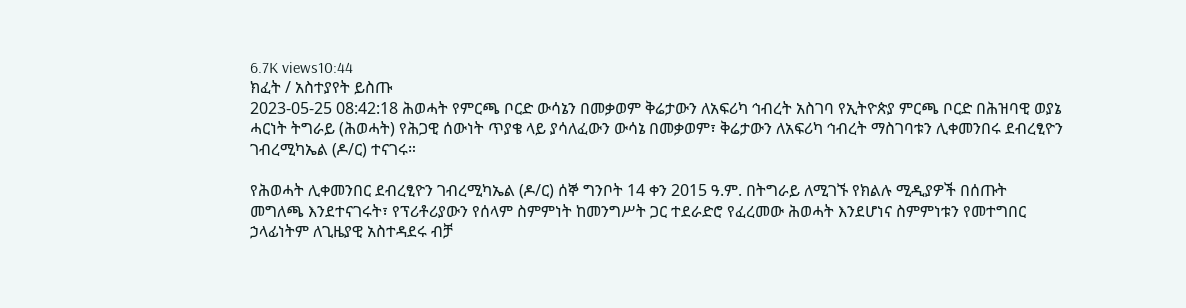6.7K views10:44
ክፈት / አስተያየት ይስጡ
2023-05-25 08:42:18 ሕወሓት የምርጫ ቦርድ ውሳኔን በመቃወም ቅሬታውን ለአፍሪካ ኅብረት አስገባ የኢትዮጵያ ምርጫ ቦርድ በሕዝባዊ ወያኔ ሓርነት ትግራይ (ሕወሓት) የሕጋዊ ሰውነት ጥያቄ ላይ ያሳለፈውን ውሳኔ በመቃወም፣ ቅሬታውን ለአፍሪካ ኅብረት ማስገባቱን ሊቀመንበሩ ደብረፂዮን ገብረሚካኤል (ዶ/ር) ተናገሩ።

የሕወሓት ሊቀመንበር ደብረፂዮን ገብረሚካኤል (ዶ/ር) ሰኞ ግንቦት 14 ቀን 2015 ዓ.ም. በትግራይ ለሚገኙ የክልሉ ሚዲያዎች በሰጡት መግለጫ እንደተናገሩት፣ የፕሪቶሪያውን የሰላም ስምምነት ከመንግሥት ጋር ተደራድሮ የፈረመው ሕወሓት እንደሆነና ስምምነቱን የመተግበር ኃላፊነትም ለጊዜያዊ አስተዳደሩ ብቻ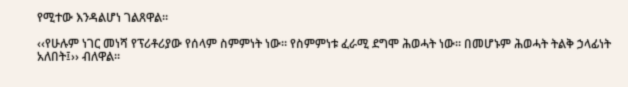የሚተው እንዳልሆነ ገልጸዋል።

‹‹የሁሉም ነገር መነሻ የፕሪቶሪያው የሰላም ስምምነት ነው። የስምምነቱ ፈራሚ ደግሞ ሕወሓት ነው። በመሆኑም ሕወሓት ትልቅ ኃላፊነት አለበት፤›› ብለዋል።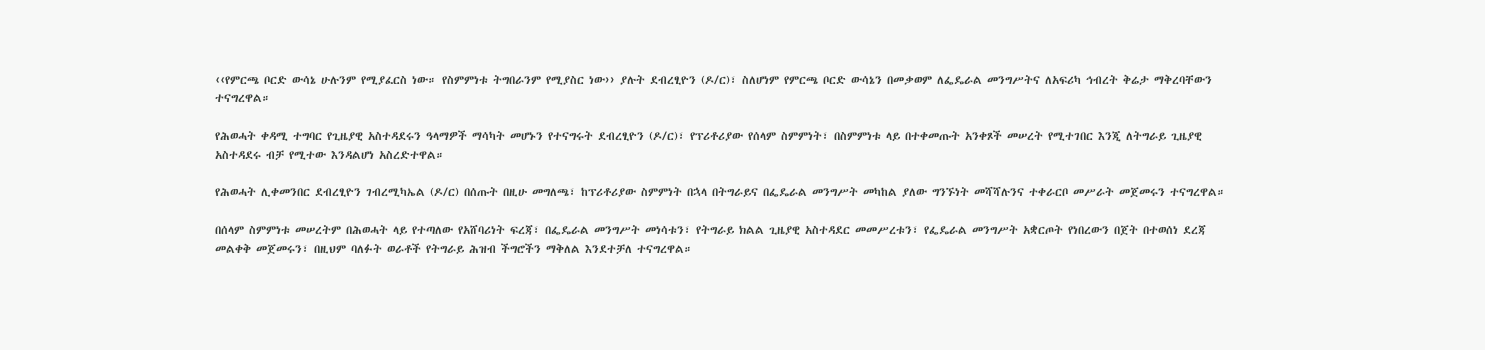‹‹የምርጫ ቦርድ ውሳኔ ሁሉንም የሚያፈርስ ነው። የስምምነቱ ትግበራንም የሚያስር ነው›› ያሉት ደብረፂዮን (ዶ/ር)፣ ስለሆነም የምርጫ ቦርድ ውሳኔን በመቃወም ለፌዴራል መንግሥትና ለአፍሪካ ኅብረት ቅሬታ ማቅረባቸውን ተናግረዋል።

የሕወሓት ቀዳሚ ተግባር የጊዜያዊ አስተዳደሩን ዓላማዎች ማሳካት መሆኑን የተናግሩት ደብረፂዮን (ዶ/ር)፣ የፕሪቶሪያው የሰላም ስምምነት፣ በስምምነቱ ላይ በተቀመጡት አንቀጾች መሠረት የሚተገበር እንጂ ለትግራይ ጊዜያዊ አስተዳደሩ ብቻ የሚተው እንዳልሆነ አስረድተዋል።

የሕወሓት ሊቀመንበር ደብረፂዮን ገብረሚካኤል (ዶ/ር) በሰጡት በዚሁ መግለጫ፣ ከፕሪቶሪያው ስምምነት በኋላ በትግራይና በፌዴራል መንግሥት መካከል ያለው ግንኙነት መሻሻሉንና ተቀራርቦ መሥራት መጀመሩን ተናግረዋል።

በሰላም ስምምነቱ መሠረትም በሕወሓት ላይ የተጣለው የአሸባሪነት ፍረጃ፣ በፌዴራል መንግሥት መነሳቱን፣ የትግራይ ክልል ጊዜያዊ አስተዳደር መመሥረቱን፣ የፌዴራል መንግሥት አቋርጦት የነበረውን በጀት በተወሰነ ደረጃ መልቀቅ መጀመሩን፣ በዚህም ባለፉት ወራቶች የትግራይ ሕዝብ ችግሮችን ማቅለል እንደተቻለ ተናግረዋል።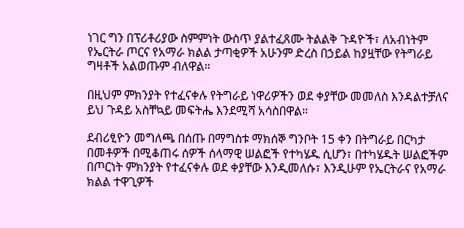ነገር ግን በፕሪቶሪያው ስምምነት ውስጥ ያልተፈጸሙ ትልልቅ ጉዳዮች፣ ለአብነትም የኤርትራ ጦርና የአማራ ክልል ታጣቂዎች አሁንም ድረስ በኃይል ከያዟቸው የትግራይ ግዛቶች አልወጡም ብለዋል።

በዚህም ምክንያት የተፈናቀሉ የትግራይ ነዋሪዎችን ወደ ቀያቸው መመለስ እንዳልተቻለና ይህ ጉዳይ አስቸኳይ መፍትሔ እንደሚሻ አሳስበዋል።

ደብሪፂዮን መግለጫ በሰጡ በማግስቱ ማክሰኞ ግንቦት 15 ቀን በትግራይ በርካታ በመቶዎች በሚቆጠሩ ሰዎች ሰላማዊ ሠልፎች የተካሄዱ ሲሆን፣ በተካሄዱት ሠልፎችም በጦርነት ምክንያት የተፈናቀሉ ወደ ቀያቸው እንዲመለሱ፣ እንዲሁም የኤርትራና የአማራ ክልል ተዋጊዎች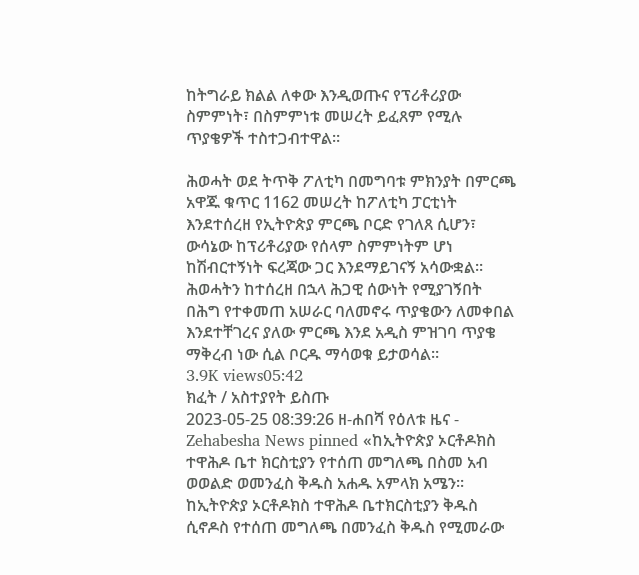ከትግራይ ክልል ለቀው እንዲወጡና የፕሪቶሪያው ስምምነት፣ በስምምነቱ መሠረት ይፈጸም የሚሉ ጥያቄዎች ተስተጋብተዋል።

ሕወሓት ወደ ትጥቅ ፖለቲካ በመግባቱ ምክንያት በምርጫ አዋጁ ቁጥር 1162 መሠረት ከፖለቲካ ፓርቲነት እንደተሰረዘ የኢትዮጵያ ምርጫ ቦርድ የገለጸ ሲሆን፣ ውሳኔው ከፕሪቶሪያው የሰላም ስምምነትም ሆነ ከሽብርተኝነት ፍረጃው ጋር እንደማይገናኝ አሳውቋል። ሕወሓትን ከተሰረዘ በኋላ ሕጋዊ ሰውነት የሚያገኝበት በሕግ የተቀመጠ አሠራር ባለመኖሩ ጥያቄውን ለመቀበል እንደተቸገረና ያለው ምርጫ እንደ አዲስ ምዝገባ ጥያቄ ማቅረብ ነው ሲል ቦርዱ ማሳወቁ ይታወሳል።
3.9K views05:42
ክፈት / አስተያየት ይስጡ
2023-05-25 08:39:26 ዘ-ሐበሻ የዕለቱ ዜና - Zehabesha News pinned «ከኢትዮጵያ ኦርቶዶክስ ተዋሕዶ ቤተ ክርስቲያን የተሰጠ መግለጫ በስመ አብ ወወልድ ወመንፈስ ቅዱስ አሐዱ አምላክ አሜን፡፡ ከኢትዮጵያ ኦርቶዶክስ ተዋሕዶ ቤተክርስቲያን ቅዱስ ሲኖዶስ የተሰጠ መግለጫ በመንፈስ ቅዱስ የሚመራው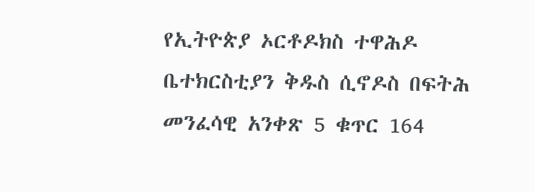የኢትዮጵያ ኦርቶዶክስ ተዋሕዶ ቤተክርስቲያን ቅዱስ ሲኖዶስ በፍትሕ መንፈሳዊ አንቀጽ 5 ቁጥር 164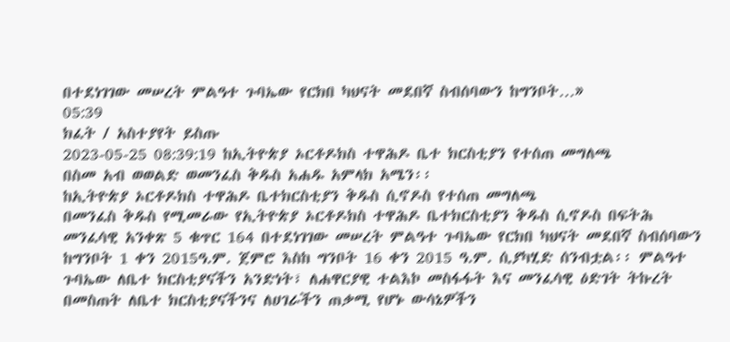በተደነገገው መሠረት ምልዓተ ጉባኤው የርክበ ካህናት መደበኛ ስብሰባውን ከግንቦት…»
05:39
ክፈት / አስተያየት ይስጡ
2023-05-25 08:39:19 ከኢትዮጵያ ኦርቶዶክስ ተዋሕዶ ቤተ ክርስቲያን የተሰጠ መግለጫ
በስመ አብ ወወልድ ወመንፈስ ቅዱስ አሐዱ አምላክ አሜን፡፡
ከኢትዮጵያ ኦርቶዶክስ ተዋሕዶ ቤተክርስቲያን ቅዱስ ሲኖዶስ የተሰጠ መግለጫ
በመንፈስ ቅዱስ የሚመራው የኢትዮጵያ ኦርቶዶክስ ተዋሕዶ ቤተክርስቲያን ቅዱስ ሲኖዶስ በፍትሕ መንፈሳዊ አንቀጽ 5 ቁጥር 164 በተደነገገው መሠረት ምልዓተ ጉባኤው የርክበ ካህናት መደበኛ ስብሰባውን ከግንቦት 1 ቀን 2015ዓ.ም. ጀምሮ እስከ ግንቦት 16 ቀን 2015 ዓ.ም. ሲያካሂድ ሰንብቷል፡፡ ምልዓተ ጉባኤው ለቤተ ክርስቲያናችን አንድነት፣ ለሐዋርያዊ ተልእኮ መስፋፋት እና መንፈሳዊ ዕድገት ትኩረት በመስጠት ለቤተ ክርስቲያናችንና ለሀገራችን ጠቃሚ የሆኑ ውሳኔዎችን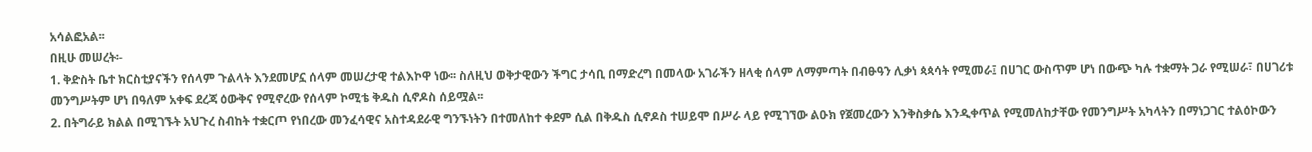አሳልፎአል፡፡
በዚሁ መሠረት፡-
1. ቅድስት ቤተ ክርስቲያናችን የሰላም ጉልላት እንደመሆኗ ሰላም መሠረታዊ ተልእኮዋ ነው፡፡ ስለዚህ ወቅታዊውን ችግር ታሳቢ በማድረግ በመላው አገራችን ዘላቂ ሰላም ለማምጣት በብፁዓን ሊቃነ ጳጳሳት የሚመራ፤ በሀገር ውስጥም ሆነ በውጭ ካሉ ተቋማት ጋራ የሚሠራ፣ በሀገሪቱ መንግሥትም ሆነ በዓለም አቀፍ ደረጃ ዕውቅና የሚኖረው የሰላም ኮሚቴ ቅዱስ ሲኖዶስ ሰይሟል፡፡
2. በትግራይ ክልል በሚገኙት አህጉረ ስብከት ተቋርጦ የነበረው መንፈሳዊና አስተዳደራዊ ግንኙነትን በተመለከተ ቀደም ሲል በቅዱስ ሲኖዶስ ተሠይሞ በሥራ ላይ የሚገኘው ልዑክ የጀመረውን እንቅስቃሴ እንዲቀጥል የሚመለከታቸው የመንግሥት አካላትን በማነጋገር ተልዕኮውን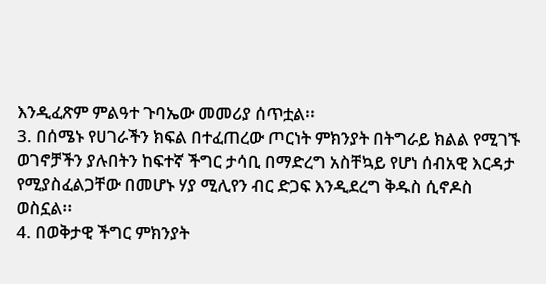እንዲፈጽም ምልዓተ ጉባኤው መመሪያ ሰጥቷል፡፡
3. በሰሜኑ የሀገራችን ክፍል በተፈጠረው ጦርነት ምክንያት በትግራይ ክልል የሚገኙ ወገኖቻችን ያሉበትን ከፍተኛ ችግር ታሳቢ በማድረግ አስቸኳይ የሆነ ሰብአዊ እርዳታ የሚያስፈልጋቸው በመሆኑ ሃያ ሚሊየን ብር ድጋፍ እንዲደረግ ቅዱስ ሲኖዶስ ወስኗል፡፡
4. በወቅታዊ ችግር ምክንያት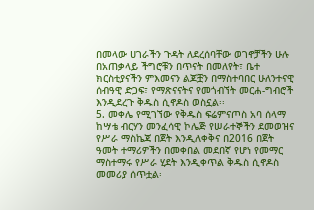በመላው ሀገራችን ጉዳት ለደረሰባቸው ወገኖቻችን ሁሉ በአጠቃላይ ችግሮቹን በጥናት በመለየት፣ ቤተ ክርስቲያናችን ምእመናን ልጆቿን በማስተባበር ሁለንተናዊ ሰብዓዊ ድጋፍ፣ የማጽናናትና የመጎብኘት መርሐ-ግብሮች እንዲደረጉ ቅዱስ ሲኖዶስ ወስኗል፡፡
5. መቀሌ የሚገኘው የቅዱስ ፍሬምናጦስ አባ ሰላማ ከሣቴ ብርሃን መንፈሳዊ ኮሌጅ የሠራተኞችን ደመወዝና የሥራ ማስኬጃ በጀት እንዲለቀቅና በ2016 በጀት ዓመት ተማሪዎችን በመቀበል መደበኛ የሆነ የመማር ማስተማሩ የሥራ ሂደት እንዲቀጥል ቅዱስ ሲኖዶስ መመሪያ ሰጥቷል፡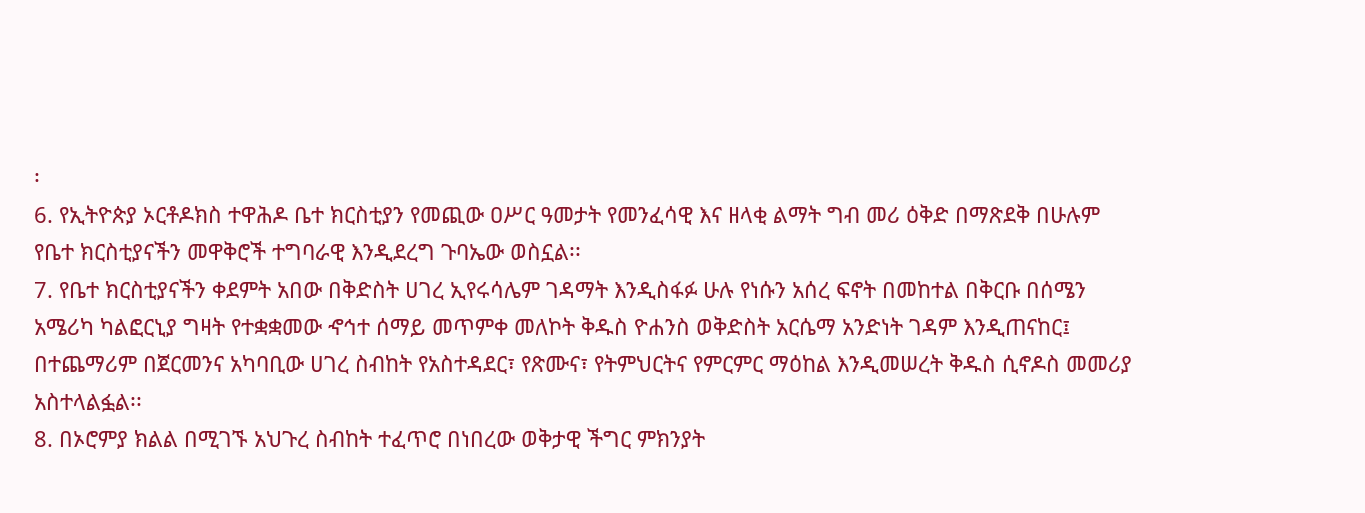፡
6. የኢትዮጵያ ኦርቶዶክስ ተዋሕዶ ቤተ ክርስቲያን የመጪው ዐሥር ዓመታት የመንፈሳዊ እና ዘላቂ ልማት ግብ መሪ ዕቅድ በማጽደቅ በሁሉም የቤተ ክርስቲያናችን መዋቅሮች ተግባራዊ እንዲደረግ ጉባኤው ወስኗል፡፡
7. የቤተ ክርስቲያናችን ቀደምት አበው በቅድስት ሀገረ ኢየሩሳሌም ገዳማት እንዲስፋፉ ሁሉ የነሱን አሰረ ፍኖት በመከተል በቅርቡ በሰሜን አሜሪካ ካልፎርኒያ ግዛት የተቋቋመው ኆኅተ ሰማይ መጥምቀ መለኮት ቅዱስ ዮሐንስ ወቅድስት አርሴማ አንድነት ገዳም እንዲጠናከር፤ በተጨማሪም በጀርመንና አካባቢው ሀገረ ስብከት የአስተዳደር፣ የጽሙና፣ የትምህርትና የምርምር ማዕከል እንዲመሠረት ቅዱስ ሲኖዶስ መመሪያ አስተላልፏል፡፡
8. በኦሮምያ ክልል በሚገኙ አህጉረ ስብከት ተፈጥሮ በነበረው ወቅታዊ ችግር ምክንያት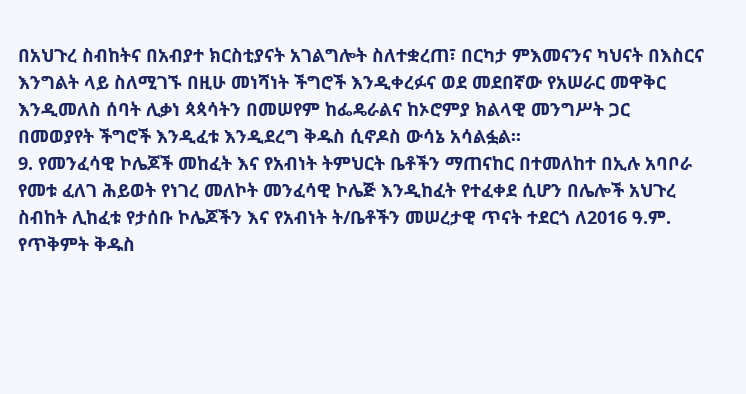በአህጉረ ስብከትና በአብያተ ክርስቲያናት አገልግሎት ስለተቋረጠ፣ በርካታ ምእመናንና ካህናት በእስርና እንግልት ላይ ስለሚገኙ በዚሁ መነሻነት ችግሮች እንዲቀረፉና ወደ መደበኛው የአሠራር መዋቅር እንዲመለስ ሰባት ሊቃነ ጳጳሳትን በመሠየም ከፌዴራልና ከኦሮምያ ክልላዊ መንግሥት ጋር በመወያየት ችግሮች እንዲፈቱ እንዲደረግ ቅዱስ ሲኖዶስ ውሳኔ አሳልፏል፡፡
9. የመንፈሳዊ ኮሌጆች መከፈት እና የአብነት ትምህርት ቤቶችን ማጠናከር በተመለከተ በኢሉ አባቦራ የመቱ ፈለገ ሕይወት የነገረ መለኮት መንፈሳዊ ኮሌጅ እንዲከፈት የተፈቀደ ሲሆን በሌሎች አህጉረ ስብከት ሊከፈቱ የታሰቡ ኮሌጆችን እና የአብነት ት/ቤቶችን መሠረታዊ ጥናት ተደርጎ ለ2016 ዓ.ም. የጥቅምት ቅዱስ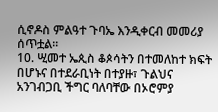ሲኖዶስ ምልዓተ ጉባኤ እንዲቀርብ መመሪያ ሰጥቷል፡፡
10. ሢመተ ኤጲስ ቆጶሳትን በተመለከተ ክፍት በሆኑና በተደራቢነት በተያዙ፣ ጉልህና አንገብጋቢ ችግር ባለባቸው በኦሮምያ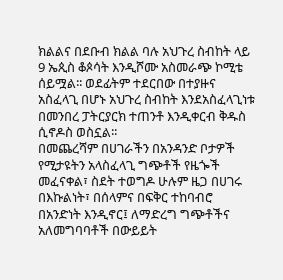ክልልና በደቡብ ክልል ባሉ አህጉረ ስብከት ላይ 9 ኤጲስ ቆጶሳት እንዲሾሙ አስመራጭ ኮሚቴ ሰይሟል፡፡ ወደፊትም ተደርበው በተያዙና አስፈላጊ በሆኑ አህጉረ ስብከት እንደአስፈላጊነቱ በመንበረ ፓትርያርክ ተጠንቶ እንዲቀርብ ቅዱስ ሲኖዶስ ወስኗል፡፡
በመጨረሻም በሀገራችን በአንዳንድ ቦታዎች የሚታዩትን አላስፈላጊ ግጭቶች የዜጐች መፈናቀል፣ ስደት ተወግዶ ሁሉም ዜጋ በሀገሩ በእኩልነት፣ በሰላምና በፍቅር ተከባብሮ በአንድነት እንዲኖር፤ ለማድረግ ግጭቶችና አለመግባባቶች በውይይት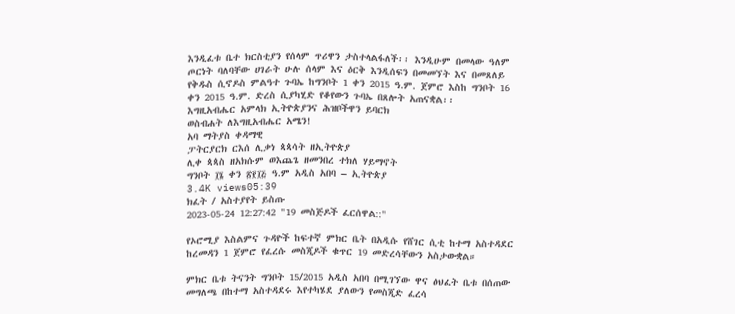እንዲፈቱ ቤተ ክርስቲያን የሰላም ጥሪዋን ታስተላልፋለች፡፡ እንዲሁም በመላው ዓለም ጦርነት ባለባቸው ሀገራት ሁሉ ሰላም እና ዕርቅ እንዲሰፍን በመመኘት እና በመጸለይ የቅዱስ ሲኖዶስ ምልዓተ ጉባኤ ከግንቦት 1 ቀን 2015 ዓ.ም. ጀምሮ እስከ ግንቦት 16 ቀን 2015 ዓ.ም. ድረስ ሲያካሂድ የቆየውን ጉባኤ በጸሎት አጠናቋል፡፡
እግዚአብሔር አምላክ ኢትዮጵያንና ሕዝቦችዋን ይባርክ
ወስብሐት ለእግዚአብሔር አሜን!
አባ ማትያስ ቀዳማዊ
ፓትርያርክ ርእሰ ሊቃነ ጳጳሳት ዘኢትዮጵያ
ሊቀ ጳጳስ ዘአክሱም ወእጨጌ ዘመንበረ ተክለ ሃይማኖት
ግንቦት ፲፮ ቀን ፳፻፲፭ ዓ.ም አዲስ አበባ – ኢትዮጵያ
3.4K views05:39
ክፈት / አስተያየት ይስጡ
2023-05-24 12:27:42 "19 መስጅዶች ፈርሰዋል::"

የኦሮሚያ እስልምና ጉዳዮች ከፍተኛ ምክር ቤት በአዲሱ የሸገር ሲቲ ከተማ አስተዳደር ከረመዳን 1 ጀምሮ የፈረሱ መስጂዶች ቁጥር 19 መድረሳቸውን አስታውቋል።

ምክር ቤቱ ትናንት ግንቦት 15/2015 አዲስ አበባ በሚገኘው ዋና ፅህፈት ቤቱ በሰጠው መግለጫ በከተማ አስተዳደሩ እየተካሄደ ያለውን የመስጂድ ፈረሳ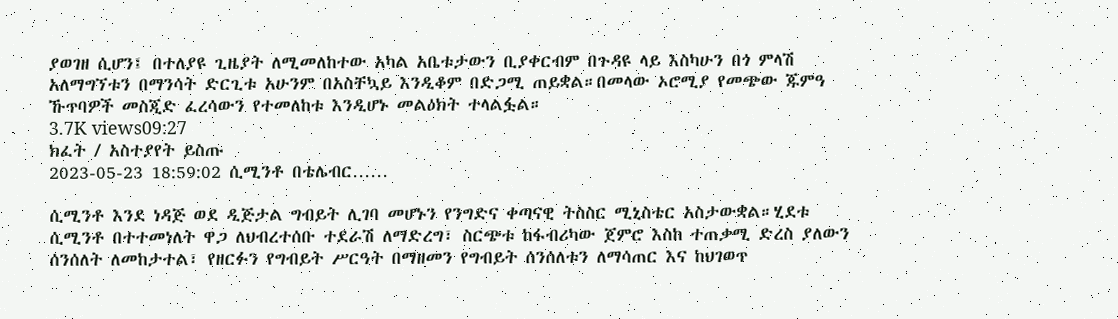ያወገዘ ሲሆን፤ በተለያዩ ጊዜያት ለሚመለከተው አካል አቤቱታውን ቢያቀርብም በጉዳዩ ላይ እስካሁን በጎ ምላሽ አለማግኘቱን በማንሳት ድርጊቱ አሁንም በአስቸኳይ እንዲቆም በድጋሚ ጠይቋል።በመላው ኦሮሚያ የመጭው ጁምዓ ኹጥባዎች መስጂድ ፈረሳውን የተመለከቱ እንዲሆኑ መልዕክት ተላልፏል።
3.7K views09:27
ክፈት / አስተያየት ይስጡ
2023-05-23 18:59:02 ሲሚንቶ በቴሌብር……

ሲሚንቶ እንደ ነዳጅ ወደ ዲጅታል ግብይት ሊገባ መሆኑን የንግድና ቀጣናዊ ትስስር ሚኒስቴር አስታውቋል።ሂደቱ ሲሚንቶ በተተመነለት ዋጋ ለህብረተሰቡ ተደራሽ ለማድረግ፣ ስርጭቱ ከፋብሪካው ጀምሮ እስከ ተጠቃሚ ድረስ ያለውን ሰንሰለት ለመከታተል፣ የዘርፉን የግብይት ሥርዓት በማዘመን የግብይት ሰንሰለቱን ለማሳጠር እና ከህገወጥ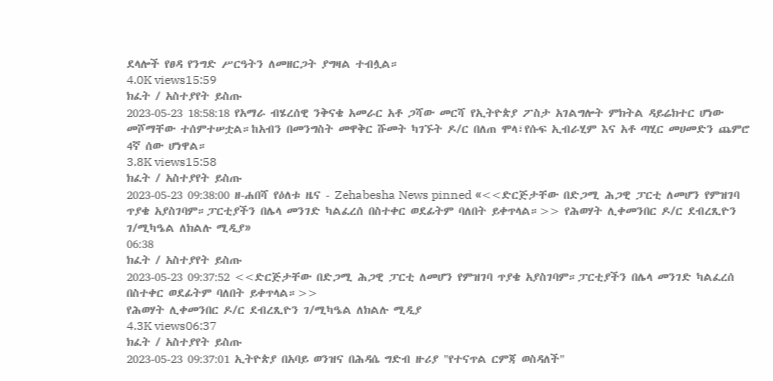ደላሎች የፀዳ የንግድ ሥርዓትን ለመዘርጋት ያግዛል ተብሏል።
4.0K views15:59
ክፈት / አስተያየት ይስጡ
2023-05-23 18:58:18 የአማራ ብሄረሰዊ ንቅናቄ አመራር አቶ ጋሻው መርሻ የኢትዮጵያ ፖስታ አገልግሎት ምክትል ዳይሬክተር ሆነው መሾማቸው ተሰምተሠቷል።ከአብን በመንግስት መዋቅር ሹመት ካገኙት ዶ/ር በለጠ ሞላ፣የሱፍ ኢብራሂም እና አቶ ጣሂር መሀመድን ጨምሮ 4ኛ ሰው ሆነዋል።
3.8K views15:58
ክፈት / አስተያየት ይስጡ
2023-05-23 09:38:00 ዘ-ሐበሻ የዕለቱ ዜና - Zehabesha News pinned «<<ድርጅታቸው በድጋሚ ሕጋዊ ፓርቲ ለመሆን የምዝገባ ጥያቄ አያስገባም።ፓርቲያችን በሌላ መንገድ ካልፈረሰ በስተቀር ወደፊትም ባለበት ይቀጥላል።>> የሕወሃት ሊቀመንበር ዶ/ር ደብረጺዮን ገ/ሚካዔል ለክልሉ ሚዲያ»
06:38
ክፈት / አስተያየት ይስጡ
2023-05-23 09:37:52 <<ድርጅታቸው በድጋሚ ሕጋዊ ፓርቲ ለመሆን የምዝገባ ጥያቄ አያስገባም።ፓርቲያችን በሌላ መንገድ ካልፈረሰ በስተቀር ወደፊትም ባለበት ይቀጥላል።>>
የሕወሃት ሊቀመንበር ዶ/ር ደብረጺዮን ገ/ሚካዔል ለክልሉ ሚዲያ
4.3K views06:37
ክፈት / አስተያየት ይስጡ
2023-05-23 09:37:01 ኢትዮጵያ በአባይ ወንዝና በሕዳሴ ግድብ ዙሪያ "የተናጥል ርምጃ ወስዳለች"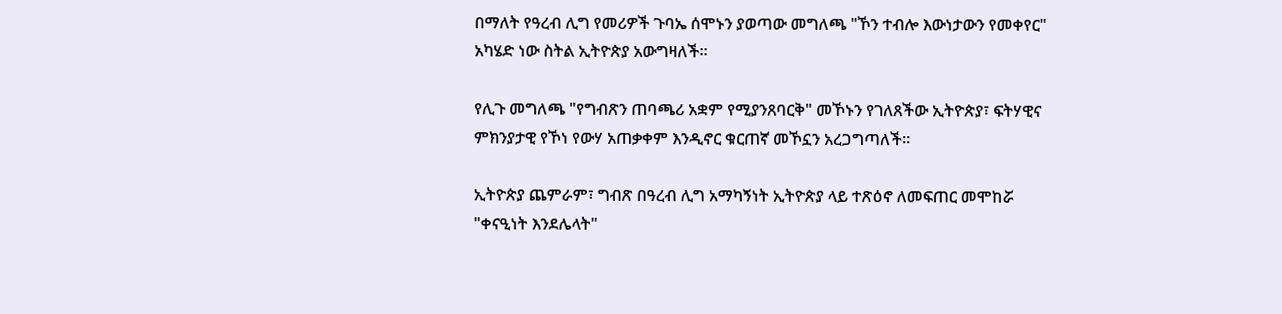በማለት የዓረብ ሊግ የመሪዎች ጉባኤ ሰሞኑን ያወጣው መግለጫ "ኾን ተብሎ እውነታውን የመቀየር" አካሄድ ነው ስትል ኢትዮጵያ አውግዛለች።

የሊጉ መግለጫ "የግብጽን ጠባጫሪ አቋም የሚያንጸባርቅ" መኾኑን የገለጸችው ኢትዮጵያ፣ ፍትሃዊና ምክንያታዊ የኾነ የውሃ አጠቃቀም እንዲኖር ቁርጠኛ መኾኗን አረጋግጣለች።

ኢትዮጵያ ጨምራም፣ ግብጽ በዓረብ ሊግ አማካኝነት ኢትዮጵያ ላይ ተጽዕኖ ለመፍጠር መሞከሯ "ቀናዒነት እንደሌላት"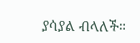ያሳያል ብላለች።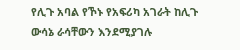የሊጉ አባል የኾኑ የአፍሪካ አገራት ከሊጉ ውሳኔ ራሳቸውን እንደሚያገሉ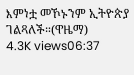እምነቷ መኾኑንም ኢትዮጵያ ገልጻለች።(ዋዜማ)
4.3K views06:37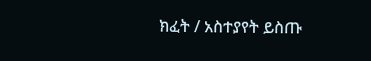ክፈት / አስተያየት ይስጡ